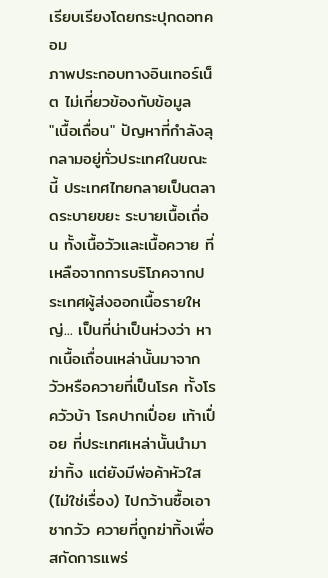เรียบเรียงโดยกระปุกดอทคอม
ภาพประกอบทางอินเทอร์เน็ต ไม่เกี่ยวข้องกับข้อมูล
"เนื้อเถื่อน" ปัญหาที่กำลังลุกลามอยู่ทั่วประเทศในขณะนี้ ประเทศไทยกลายเป็นตลาดระบายขยะ ระบายเนื้อเถื่อน ทั้งเนื้อวัวและเนื้อควาย ที่เหลือจากการบริโภคจากประเทศผู้ส่งออกเนื้อรายใหญ่... เป็นที่น่าเป็นห่วงว่า หากเนื้อเถื่อนเหล่านั้นมาจากวัวหรือควายที่เป็นโรค ทั้งโรควัวบ้า โรคปากเปื่อย เท้าเปื่อย ที่ประเทศเหล่านั้นนำมาฆ่าทิ้ง แต่ยังมีพ่อค้าหัวใส (ไม่ใช่เรื่อง) ไปกว้านซื้อเอาซากวัว ควายที่ถูกฆ่าทิ้งเพื่อสกัดการแพร่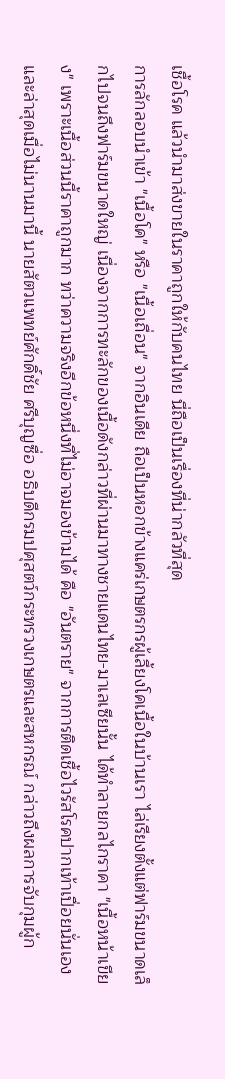เชื้อโรค แล้วนำมาส่งขายในราคาถูกให้กับคนไทย นี่ถือเป็นเรื่องที่น่ากลัวที่สุด
การลักลอบนำเข้า "เนื้อโค" หรือ "เนื้อเถื่อน" จากอินเดีย ถือเป็นหอกข้างแคร่เกษตรกรผู้เลี้ยงโคเนื้อในบ้านเรา ไล่เรียงตั้งแต่ฟาร์มขนาดเล็กไปจนถึงฟาร์มขนาดใหญ่ เนื่องจากการทะลักของเนื้อดังกล่าวที่ผ่านมาทางชายแดนไทย-มาเลเซียนั้น ได้ทำลายกลไกราคา "เนื้อหน้าเขียง" เพราะเนื้อส่วนนี้ราคาถูกมาก ทว่าความจริงอีกข้อหนึ่งที่ไม่อาจมองข้ามได้ คือ "อันตราย" จากการติดเชื้อไวรัสโรคปากเท้าเปื่อยนั่นเอง
และล่าสุดเมื่อไม่นานมานี้ นายสัตวแพทย์ศักดิ์ชัย ศรีบุญซื่อ อธิบดีกรมปศุสตว์กระทรวงเกษตรและสหกรณ์ กล่าวถึงผลการจับกุมผู้ก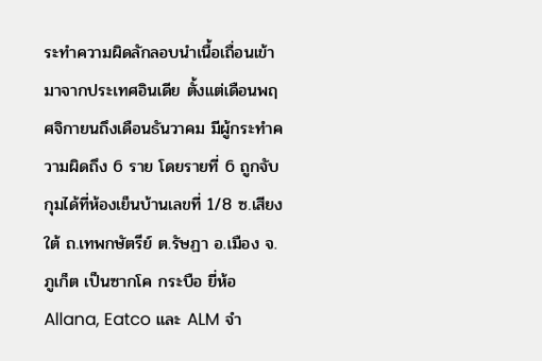ระทำความผิดลักลอบนำเนื้อเถื่อนเข้ามาจากประเทศอินเดีย ตั้งแต่เดือนพฤศจิกายนถึงเดือนธันวาคม มีผู้กระทำความผิดถึง 6 ราย โดยรายที่ 6 ถูกจับกุมได้ที่ห้องเย็นบ้านเลขที่ 1/8 ซ.เสียงใต้ ถ.เทพกษัตรีย์ ต.รัษฏา อ.เมือง จ.ภูเก็ต เป็นซากโค กระบือ ยี่ห้อ Allana, Eatco และ ALM จำ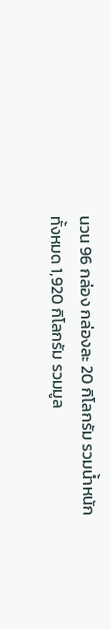นวน 96 กล่อง กล่องละ 20 กิโลกรัม รวมน้ำหนักทั้งหมด 1,920 กิโลกรัม รวมมูล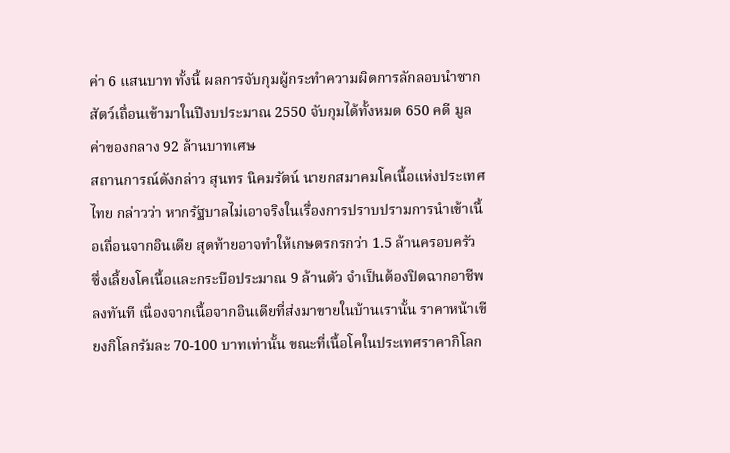ค่า 6 แสนบาท ทั้งนี้ ผลการจับกุมผู้กระทำความผิดการลักลอบนำซากสัตว์เถื่อนเข้ามาในปีงบประมาณ 2550 จับกุมได้ทั้งหมด 650 คดี มูลค่าของกลาง 92 ล้านบาทเศษ
สถานการณ์ดังกล่าว สุนทร นิคมรัตน์ นายกสมาคมโคเนื้อแห่งประเทศไทย กล่าวว่า หากรัฐบาลไม่เอาจริงในเรื่องการปราบปรามการนำเข้าเนื้อเถื่อนจากอินเดีย สุดท้ายอาจทำให้เกษตรกรกว่า 1.5 ล้านครอบครัว ซึ่งเลี้ยงโคเนื้อและกระบือประมาณ 9 ล้านตัว จำเป็นต้องปิดฉากอาชีพลงทันที เนื่องจากเนื้อจากอินเดียที่ส่งมาขายในบ้านเรานั้น ราคาหน้าเขียงกิโลกรัมละ 70-100 บาทเท่านั้น ขณะที่เนื้อโคในประเทศราคากิโลก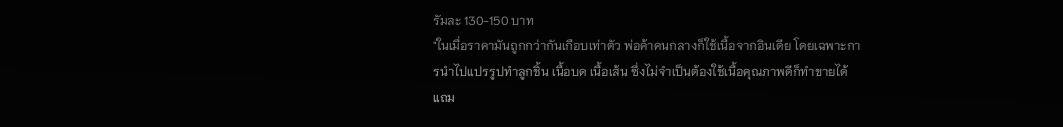รัมละ 130-150 บาท
"ในเมื่อราคามันถูกกว่ากันเกือบเท่าตัว พ่อค้าคนกลางก็ใช้เนื้อจากอินเดีย โดยเฉพาะการนำไปแปรรูปทำลูกชิ้น เนื้อบด เนื้อเส้น ซึ่งไม่จำเป็นต้องใช้เนื้อคุณภาพดีก็ทำขายได้ แถม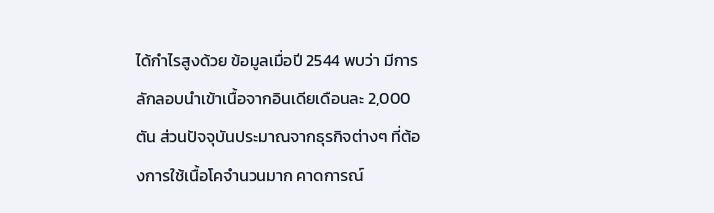ได้กำไรสูงด้วย ข้อมูลเมื่อปี 2544 พบว่า มีการลักลอบนำเข้าเนื้อจากอินเดียเดือนละ 2,000 ตัน ส่วนปัจจุบันประมาณจากธุรกิจต่างๆ ที่ต้องการใช้เนื้อโคจำนวนมาก คาดการณ์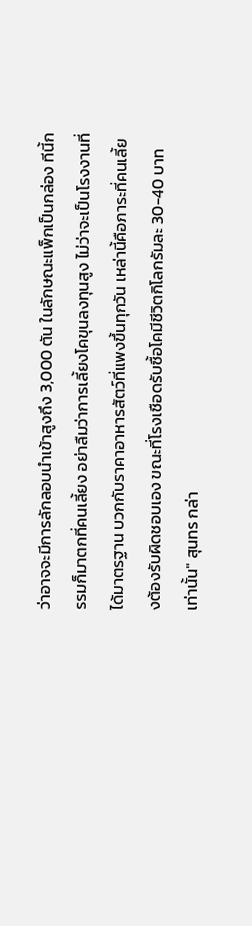ว่าอาจจะมีการลักลอบนำเข้าสูงถึง 3,000 ตัน ในลักษณะแพ็กเป็นกล่อง ทีนี้กรรมก็มาตกที่คนเลี้ยง อย่าลืมว่าการเลี้ยงโคขุนลงทุนสูง ไม่ว่าจะเป็นโรงงานที่ได้มาตรฐาน บวกกับราคาอาหารสัตว์ที่แพงขึ้นทุกวัน เหล่านี้คือภาระที่คนเลี้ยงต้องรับผิดชอบเอง ขณะที่โรงเชือดรับซื้อโคมีชีวิตกิโลกรัมละ 30-40 บาทเท่านั้น" สุนทร กล่า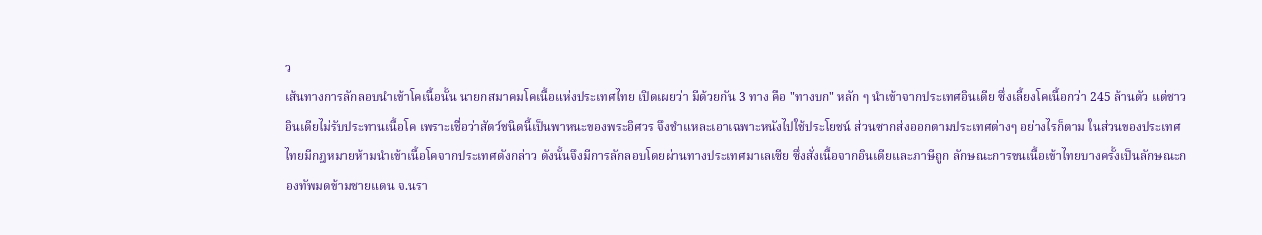ว
เส้นทางการลักลอบนำเข้าโคเนื้อนั้น นายกสมาคมโคเนื้อแห่งประเทศไทย เปิดเผยว่า มีด้วยกัน 3 ทาง คือ "ทางบก" หลัก ๆ นำเข้าจากประเทศอินเดีย ซึ่งเลี้ยงโคเนื้อกว่า 245 ล้านตัว แต่ชาวอินเดียไม่รับประทานเนื้อโค เพราะเชื่อว่าสัตว์ชนิดนี้เป็นพาหนะของพระอิศวร จึงชำแหละเอาเฉพาะหนังไปใช้ประโยชน์ ส่วนซากส่งออกตามประเทศต่างๆ อย่างไรก็ตาม ในส่วนของประเทศไทยมีกฎหมายห้ามนำเข้าเนื้อโคจากประเทศดังกล่าว ดังนั้นจึงมีการลักลอบโดยผ่านทางประเทศมาเลเซีย ซึ่งสั่งเนื้อจากอินเดียและภาษีถูก ลักษณะการขนเนื้อเข้าไทยบางครั้งเป็นลักษณะกองทัพมดข้ามชายแดน จ.นรา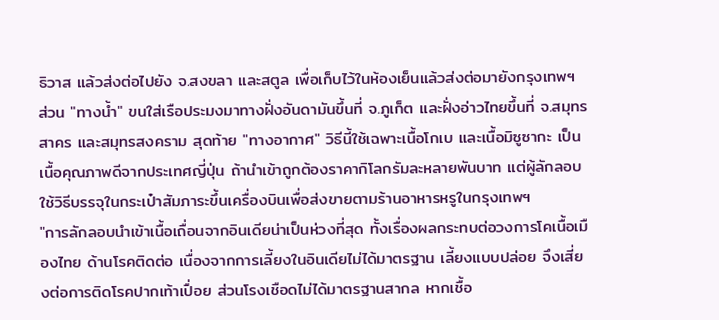ธิวาส แล้วส่งต่อไปยัง จ.สงขลา และสตูล เพื่อเก็บไว้ในห้องเย็นแล้วส่งต่อมายังกรุงเทพฯ
ส่วน "ทางน้ำ" ขนใส่เรือประมงมาทางฝั่งอันดามันขึ้นที่ จ.ภูเก็ต และฝั่งอ่าวไทยขึ้นที่ จ.สมุทรสาคร และสมุทรสงคราม สุดท้าย "ทางอากาศ" วิธีนี้ใช้เฉพาะเนื้อโกเบ และเนื้อมิซูซากะ เป็นเนื้อคุณภาพดีจากประเทศญี่ปุ่น ถ้านำเข้าถูกต้องราคากิโลกรัมละหลายพันบาท แต่ผู้ลักลอบใช้วิธีบรรจุในกระเป๋าสัมภาระขึ้นเครื่องบินเพื่อส่งขายตามร้านอาหารหรูในกรุงเทพฯ
"การลักลอบนำเข้าเนื้อเถื่อนจากอินเดียน่าเป็นห่วงที่สุด ทั้งเรื่องผลกระทบต่อวงการโคเนื้อเมืองไทย ด้านโรคติดต่อ เนื่องจากการเลี้ยงในอินเดียไม่ได้มาตรฐาน เลี้ยงแบบปล่อย จึงเสี่ยงต่อการติดโรคปากเท้าเปื่อย ส่วนโรงเชือดไม่ได้มาตรฐานสากล หากเชื้อ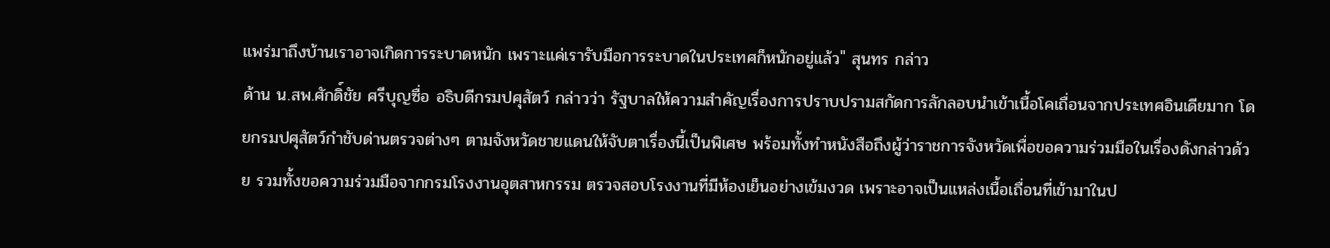แพร่มาถึงบ้านเราอาจเกิดการระบาดหนัก เพราะแค่เรารับมือการระบาดในประเทศก็หนักอยู่แล้ว" สุนทร กล่าว
ด้าน น.สพ.ศักดิ์ชัย ศรีบุญซื่อ อธิบดีกรมปศุสัตว์ กล่าวว่า รัฐบาลให้ความสำคัญเรื่องการปราบปรามสกัดการลักลอบนำเข้าเนื้อโคเถื่อนจากประเทศอินเดียมาก โดยกรมปศุสัตว์กำชับด่านตรวจต่างๆ ตามจังหวัดชายแดนให้จับตาเรื่องนี้เป็นพิเศษ พร้อมทั้งทำหนังสือถึงผู้ว่าราชการจังหวัดเพื่อขอความร่วมมือในเรื่องดังกล่าวด้วย รวมทั้งขอความร่วมมือจากกรมโรงงานอุตสาหกรรม ตรวจสอบโรงงานที่มีห้องเย็นอย่างเข้มงวด เพราะอาจเป็นแหล่งเนื้อเถื่อนที่เข้ามาในป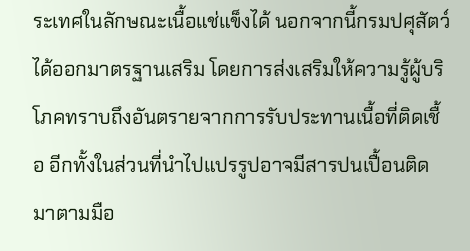ระเทศในลักษณะเนื้อแช่แข็งได้ นอกจากนี้กรมปศุสัตว์ได้ออกมาตรฐานเสริม โดยการส่งเสริมให้ความรู้ผู้บริโภคทราบถึงอันตรายจากการรับประทานเนื้อที่ติดเชื้อ อีกทั้งในส่วนที่นำไปแปรรูปอาจมีสารปนเปื้อนติดมาตามมือ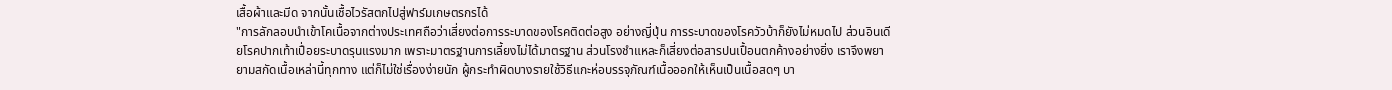เสื้อผ้าและมีด จากนั้นเชื้อไวรัสตกไปสู่ฟาร์มเกษตรกรได้
"การลักลอบนำเข้าโคเนื้อจากต่างประเทศถือว่าเสี่ยงต่อการระบาดของโรคติดต่อสูง อย่างญี่ปุ่น การระบาดของโรควัวบ้าก็ยังไม่หมดไป ส่วนอินเดียโรคปากเท้าเปื่อยระบาดรุนแรงมาก เพราะมาตรฐานการเลี้ยงไม่ได้มาตรฐาน ส่วนโรงชำแหละก็เสี่ยงต่อสารปนเปื้อนตกค้างอย่างยิ่ง เราจึงพยายามสกัดเนื้อเหล่านี้ทุกทาง แต่ก็ไม่ใช่เรื่องง่ายนัก ผู้กระทำผิดบางรายใช้วิธีแกะห่อบรรจุภัณฑ์เนื้อออกให้เห็นเป็นเนื้อสดๆ บา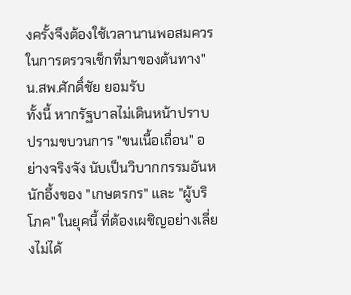งครั้งจึงต้องใช้เวลานานพอสมควรในการตรวจเช็กที่มาของต้นทาง" น.สพ.ศักดิ์ชัย ยอมรับ
ทั้งนี้ หากรัฐบาลไม่เดินหน้าปราบปรามขบวนการ "ขนเนื้อเถื่อน" อย่างจริงจัง นับเป็นวิบากกรรมอันหนักอึ้งของ "เกษตรกร" และ "ผู้บริโภค" ในยุคนี้ ที่ต้องเผชิญอย่างเลี่ยงไม่ได้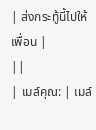| ส่งกระทู้นี้ไปให้เพื่อน |
||
| เมล์คุณ: | เมล์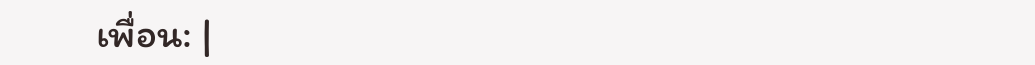เพื่อน: |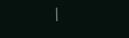|